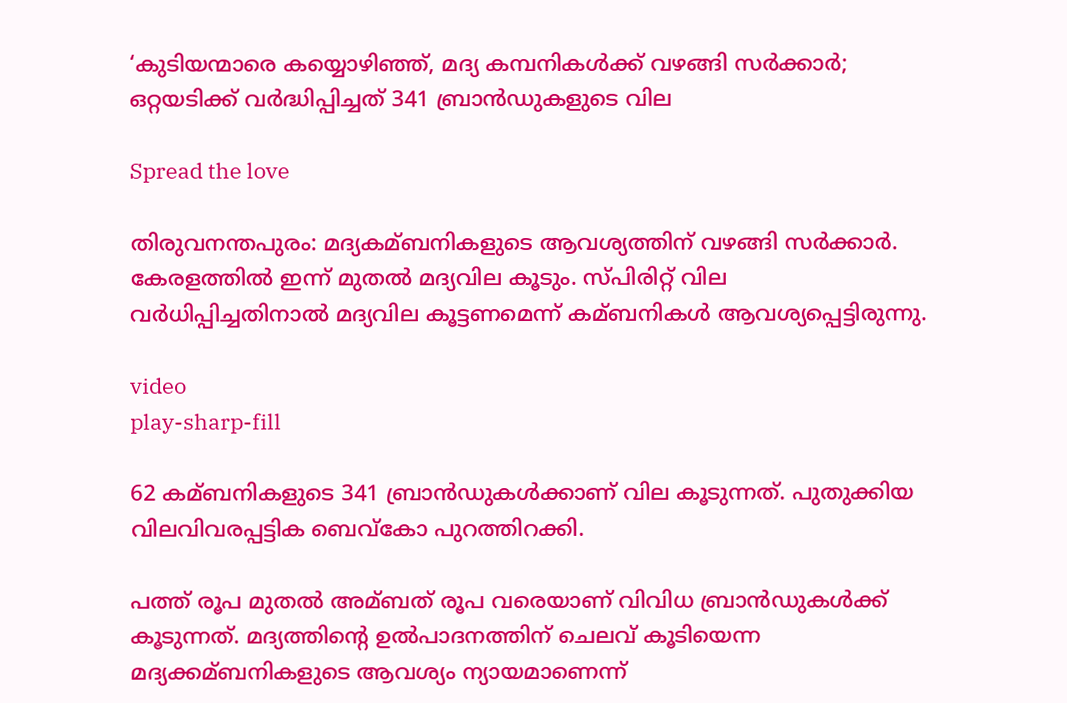‘കുടിയന്മാരെ കയ്യൊഴിഞ്ഞ്, മദ്യ കമ്പനികൾക്ക് വഴങ്ങി സർക്കാർ; ഒറ്റയടിക്ക് വർദ്ധിപ്പിച്ചത് 341 ബ്രാൻഡുകളുടെ വില

Spread the love

തിരുവനന്തപുരം: മദ്യകമ്ബനികളുടെ ആവശ്യത്തിന് വഴങ്ങി സർക്കാർ. കേരളത്തില്‍ ഇന്ന് മുതല്‍ മദ്യവില കൂടും. സ്പിരിറ്റ് വില വർധിപ്പിച്ചതിനാല്‍ മദ്യവില കൂട്ടണമെന്ന് കമ്ബനികള്‍ ആവശ്യപ്പെട്ടിരുന്നു.

video
play-sharp-fill

62 കമ്ബനികളുടെ 341 ബ്രാൻഡുകള്‍ക്കാണ് വില കൂടുന്നത്. പുതുക്കിയ വിലവിവരപ്പട്ടിക ബെവ്കോ പുറത്തിറക്കി.

പത്ത് രൂപ മുതല്‍ അമ്ബത് രൂപ വരെയാണ് വിവിധ ബ്രാൻഡുകള്‍ക്ക് കൂടുന്നത്. മദ്യത്തിൻ്റെ ഉല്‍പാദനത്തിന് ചെലവ് കൂടിയെന്ന മദ്യക്കമ്ബനികളുടെ ആവശ്യം ന്യായമാണെന്ന്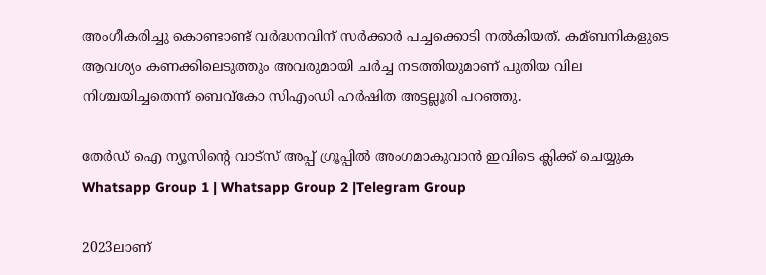അംഗീകരിച്ചു കൊണ്ടാണ്ട് വർദ്ധനവിന് സർക്കാർ പച്ചക്കൊടി നല്‍കിയത്. കമ്ബനികളുടെ ആവശ്യം കണക്കിലെടുത്തും അവരുമായി ചർച്ച നടത്തിയുമാണ് പുതിയ വില നിശ്ചയിച്ചതെന്ന് ബെവ്കോ സിഎംഡി ഹർഷിത അട്ടല്ലൂരി പറഞ്ഞു.

തേർഡ് ഐ ന്യൂസിന്റെ വാട്സ് അപ്പ് ഗ്രൂപ്പിൽ അംഗമാകുവാൻ ഇവിടെ ക്ലിക്ക് ചെയ്യുക
Whatsapp Group 1 | Whatsapp Group 2 |Telegram Group

2023ലാണ്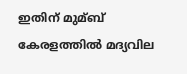ഇതിന് മുമ്ബ് കേരളത്തില്‍ മദ്യവില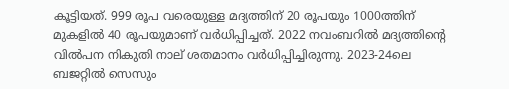കൂട്ടിയത്. 999 രൂപ വരെയുള്ള മദ്യത്തിന് 20 രൂപയും 1000ത്തിന് മുകളില്‍ 40 രൂപയുമാണ്‌ വർധിപ്പിച്ചത്. 2022 നവംബറില്‍ മദ്യത്തിന്റെ വില്‍പന നികുതി നാല് ശതമാനം വർധിപ്പിച്ചിരുന്നു. 2023-24ലെ ബജറ്റില്‍ സെസും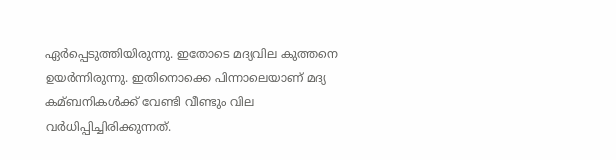ഏർപ്പെടുത്തിയിരുന്നു. ഇതോടെ മദ്യവില കുത്തനെ ഉയര്‍ന്നിരുന്നു. ഇതിനൊക്കെ പിന്നാലെയാണ് മദ്യ കമ്ബനികള്‍ക്ക് വേണ്ടി വീണ്ടും വില വർധിപ്പിച്ചിരിക്കുന്നത്.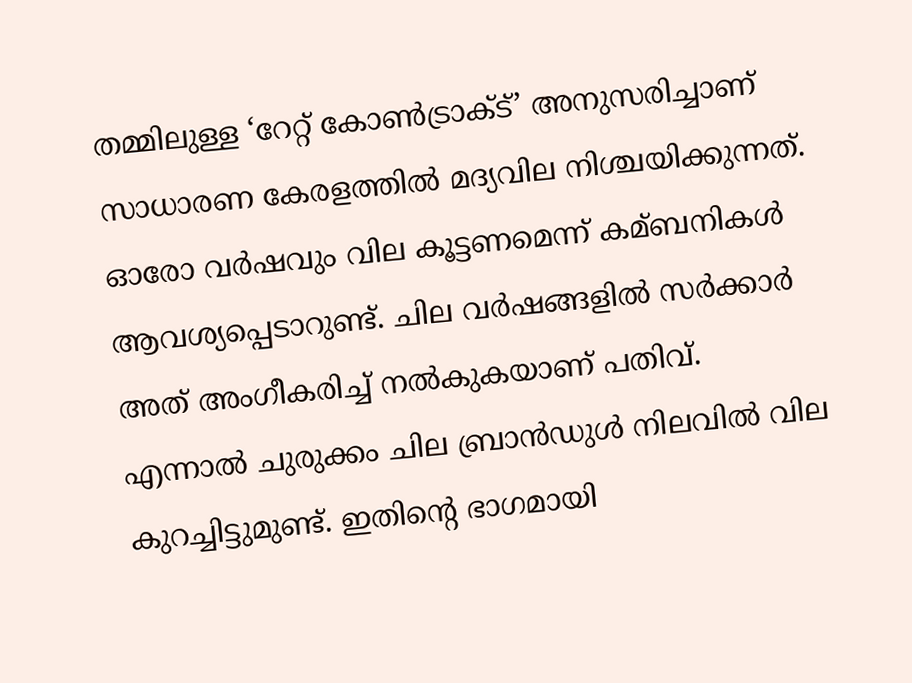തമ്മിലുള്ള ‘റേറ്റ് കോണ്‍ട്രാക്‌ട്’ അനുസരിച്ചാണ് സാധാരണ കേരളത്തില്‍ മദ്യവില നിശ്ചയിക്കുന്നത്. ഓരോ വർഷവും വില കൂട്ടണമെന്ന് കമ്ബനികള്‍ ആവശ്യപ്പെടാറുണ്ട്. ചില വർഷങ്ങളില്‍ സർക്കാർ അത് അംഗീകരിച്ച്‌ നല്‍കുകയാണ് പതിവ്. എന്നാല്‍ ചുരുക്കം ചില ബ്രാൻഡുള്‍ നിലവില്‍ വില കുറച്ചിട്ടുമുണ്ട്. ഇതിൻ്റെ ഭാഗമായി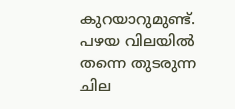കുറയാറുമുണ്ട്. പഴയ വിലയില്‍ തന്നെ തുടരുന്ന ചില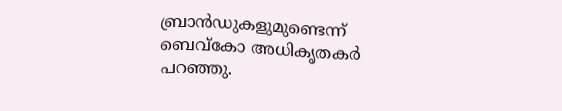ബ്രാൻഡുകളുമുണ്ടെന്ന് ബെവ്കോ അധികൃതകർ പറഞ്ഞു.